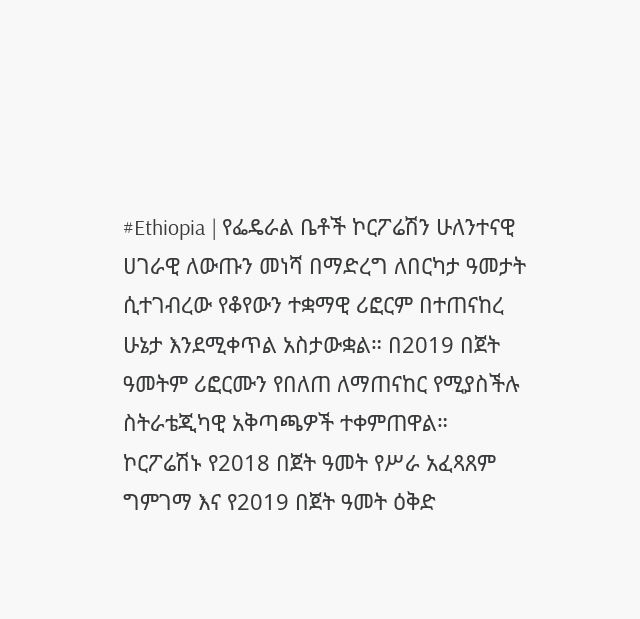#Ethiopia | የፌዴራል ቤቶች ኮርፖሬሽን ሁለንተናዊ ሀገራዊ ለውጡን መነሻ በማድረግ ለበርካታ ዓመታት ሲተገብረው የቆየውን ተቋማዊ ሪፎርም በተጠናከረ ሁኔታ እንደሚቀጥል አስታውቋል። በ2019 በጀት ዓመትም ሪፎርሙን የበለጠ ለማጠናከር የሚያስችሉ ስትራቴጂካዊ አቅጣጫዎች ተቀምጠዋል።
ኮርፖሬሽኑ የ2018 በጀት ዓመት የሥራ አፈጻጸም ግምገማ እና የ2019 በጀት ዓመት ዕቅድ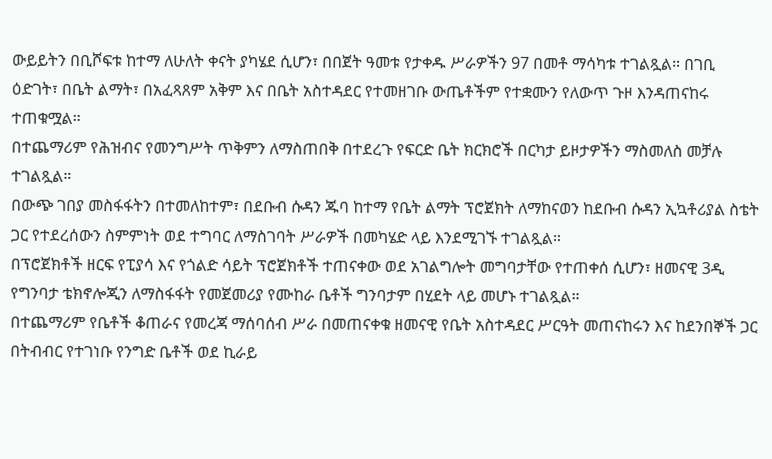ውይይትን በቢሾፍቱ ከተማ ለሁለት ቀናት ያካሄደ ሲሆን፣ በበጀት ዓመቱ የታቀዱ ሥራዎችን 97 በመቶ ማሳካቱ ተገልጿል። በገቢ ዕድገት፣ በቤት ልማት፣ በአፈጻጸም አቅም እና በቤት አስተዳደር የተመዘገቡ ውጤቶችም የተቋሙን የለውጥ ጉዞ እንዳጠናከሩ ተጠቁሟል።
በተጨማሪም የሕዝብና የመንግሥት ጥቅምን ለማስጠበቅ በተደረጉ የፍርድ ቤት ክርክሮች በርካታ ይዞታዎችን ማስመለስ መቻሉ ተገልጿል።
በውጭ ገበያ መስፋፋትን በተመለከተም፣ በደቡብ ሱዳን ጁባ ከተማ የቤት ልማት ፕሮጀክት ለማከናወን ከደቡብ ሱዳን ኢኳቶሪያል ስቴት ጋር የተደረሰውን ስምምነት ወደ ተግባር ለማስገባት ሥራዎች በመካሄድ ላይ እንደሚገኙ ተገልጿል።
በፕሮጀክቶች ዘርፍ የፒያሳ እና የጎልድ ሳይት ፕሮጀክቶች ተጠናቀው ወደ አገልግሎት መግባታቸው የተጠቀሰ ሲሆን፣ ዘመናዊ 3ዲ የግንባታ ቴክኖሎጂን ለማስፋፋት የመጀመሪያ የሙከራ ቤቶች ግንባታም በሂደት ላይ መሆኑ ተገልጿል።
በተጨማሪም የቤቶች ቆጠራና የመረጃ ማሰባሰብ ሥራ በመጠናቀቁ ዘመናዊ የቤት አስተዳደር ሥርዓት መጠናከሩን እና ከደንበኞች ጋር በትብብር የተገነቡ የንግድ ቤቶች ወደ ኪራይ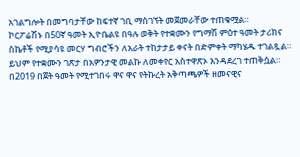አገልግሎት በመግባታቸው ከፍተኛ ገቢ ማስገኘት መጀመራቸው ተጠቁሟል።
ኮርፖሬሽኑ በ50ኛ ዓመት ኢዮቤልዩ በዓሉ ወቅት የተቋሙን የግማሽ ምዕተ ዓመት ታሪክና ስኬቶች የሚያሳዩ መርሃ ግብሮችን ለአራት ተከታታይ ቀናት በድምቀት ማካሄዱ ተገልጿል። ይህም የተቋሙን ገጽታ በአዎንታዊ መልኩ ለመቀየር አስተዋጽኦ እንዳደረገ ተጠቅሷል።
በ2019 በጀት ዓመት የሚተገበሩ ዋና ዋና የትኩረት አቅጣጫዎች ዘመናዊና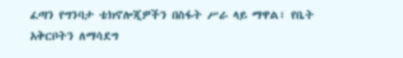ፈጣን የግንባታ ቴክኖሎጂዎችን በስፋት ሥራ ላይ ማዋል፣ የቤት አቅርቦትን ለማሳደግ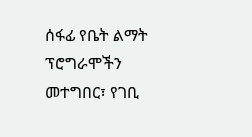ሰፋፊ የቤት ልማት ፕሮግራሞችን መተግበር፣ የገቢ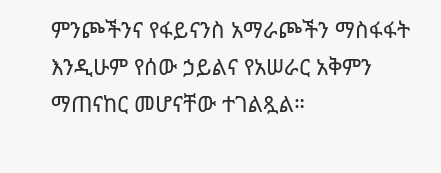ምንጮችንና የፋይናንስ አማራጮችን ማስፋፋት እንዲሁም የሰው ኃይልና የአሠራር አቅምን ማጠናከር መሆናቸው ተገልጿል።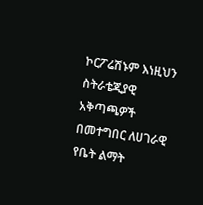ኮርፖሬሽኑም እነዚህን ስትራቴጂያዊ አቅጣጫዎች በመተግበር ለሀገራዊ የቤት ልማት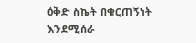ዕቅድ ስኬት በቁርጠኝነት እንደሚሰራ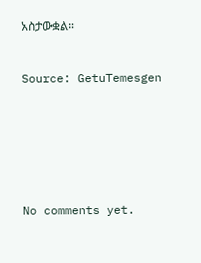አስታውቋል።



Source: GetuTemesgen









No comments yet.